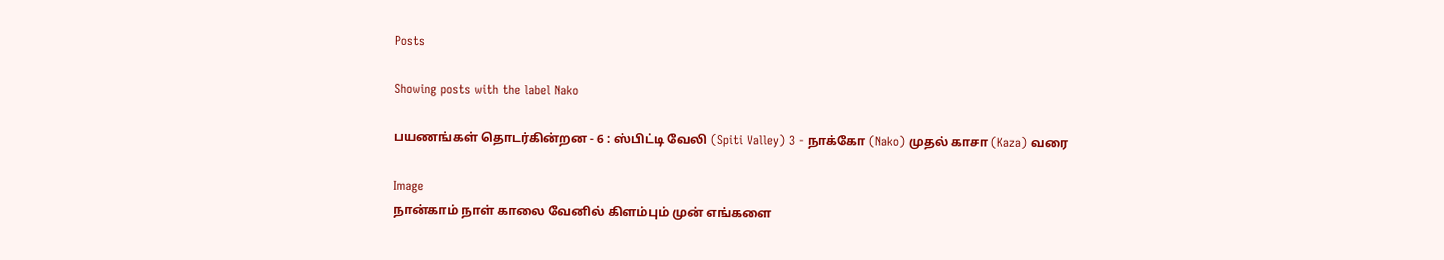Posts

Showing posts with the label Nako

பயணங்கள் தொடர்கின்றன - 6 : ஸ்பிட்டி வேலி (Spiti Valley) 3 - நாக்கோ (Nako) முதல் காசா (Kaza) வரை

Image
நான்காம் நாள் காலை வேனில் கிளம்பும் முன் எங்களை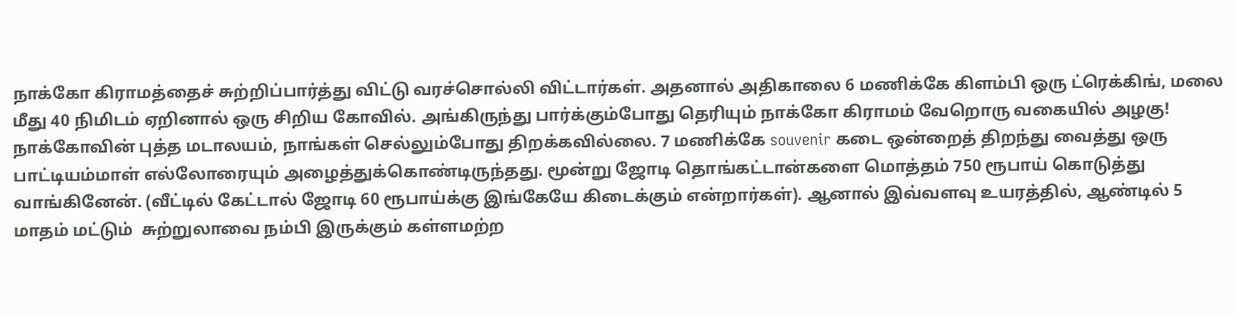நாக்கோ கிராமத்தைச் சுற்றிப்பார்த்து விட்டு வரச்சொல்லி விட்டார்கள். அதனால் அதிகாலை 6 மணிக்கே கிளம்பி ஒரு ட்ரெக்கிங், மலை மீது 40 நிமிடம் ஏறினால் ஒரு சிறிய கோவில். அங்கிருந்து பார்க்கும்போது தெரியும் நாக்கோ கிராமம் வேறொரு வகையில் அழகு!  நாக்கோவின் புத்த மடாலயம், நாங்கள் செல்லும்போது திறக்கவில்லை. 7 மணிக்கே souvenir கடை ஒன்றைத் திறந்து வைத்து ஒரு பாட்டியம்மாள் எல்லோரையும் அழைத்துக்கொண்டிருந்தது. மூன்று ஜோடி தொங்கட்டான்களை மொத்தம் 750 ரூபாய் கொடுத்து வாங்கினேன். (வீட்டில் கேட்டால் ஜோடி 60 ரூபாய்க்கு இங்கேயே கிடைக்கும் என்றார்கள்). ஆனால் இவ்வளவு உயரத்தில், ஆண்டில் 5 மாதம் மட்டும்  சுற்றுலாவை நம்பி இருக்கும் கள்ளமற்ற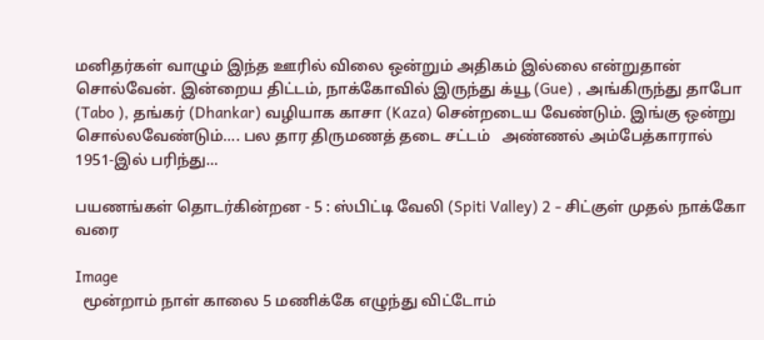மனிதர்கள் வாழும் இந்த ஊரில் விலை ஒன்றும் அதிகம் இல்லை என்றுதான் சொல்வேன். இன்றைய திட்டம், நாக்கோவில் இருந்து க்யூ (Gue) , அங்கிருந்து தாபோ (Tabo ), தங்கர் (Dhankar) வழியாக காசா (Kaza) சென்றடைய வேண்டும். இங்கு ஒன்று சொல்லவேண்டும்.... பல தார திருமணத் தடை சட்டம்   அண்ணல் அம்பேத்காரால் 1951-இல் பரிந்து...

பயணங்கள் தொடர்கின்றன - 5 : ஸ்பிட்டி வேலி (Spiti Valley) 2 - சிட்குள் முதல் நாக்கோ வரை

Image
  மூன்றாம் நாள் காலை 5 மணிக்கே எழுந்து விட்டோம்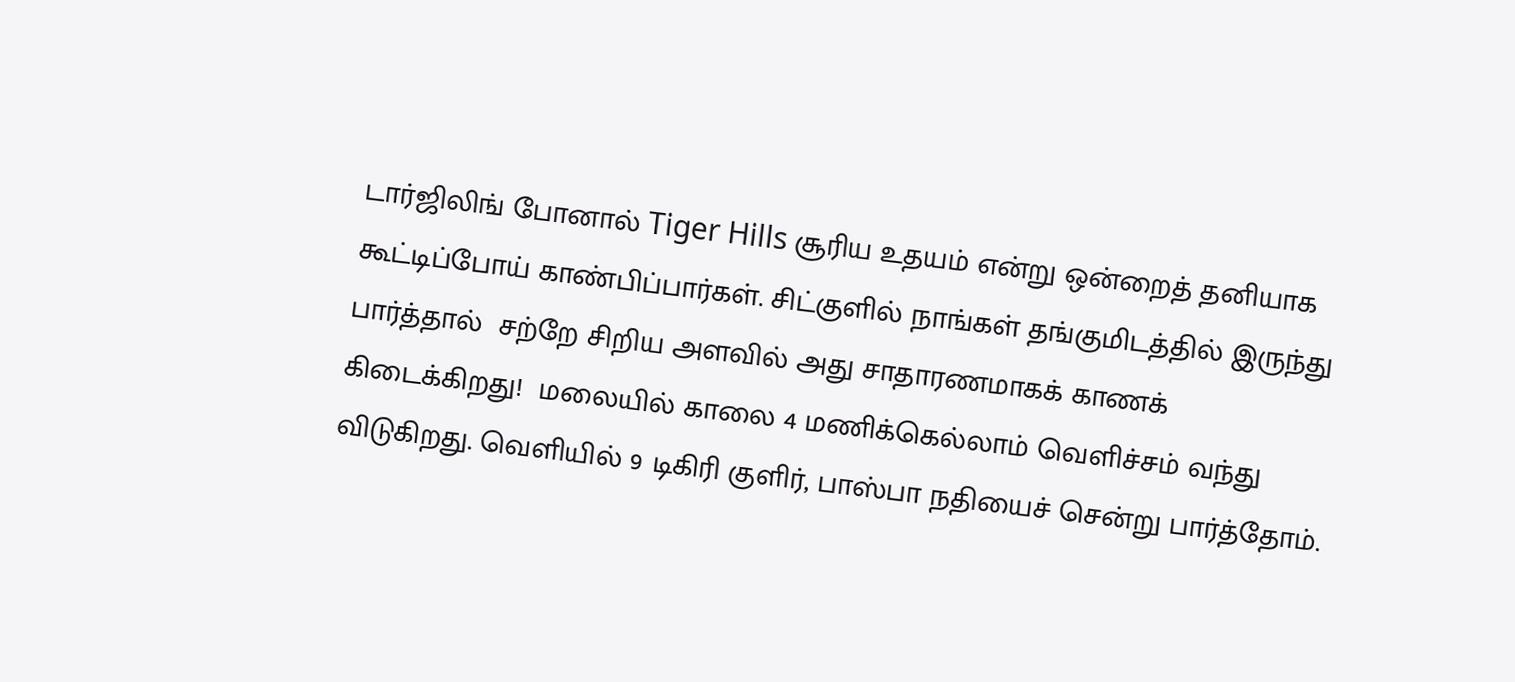டார்ஜிலிங் போனால் Tiger Hills சூரிய உதயம் என்று ஒன்றைத் தனியாக கூட்டிப்போய் காண்பிப்பார்கள். சிட்குளில் நாங்கள் தங்குமிடத்தில் இருந்து பார்த்தால்  சற்றே சிறிய அளவில் அது சாதாரணமாகக் காணக் கிடைக்கிறது!  மலையில் காலை 4 மணிக்கெல்லாம் வெளிச்சம் வந்து விடுகிறது. வெளியில் 9 டிகிரி குளிர், பாஸ்பா நதியைச் சென்று பார்த்தோம்.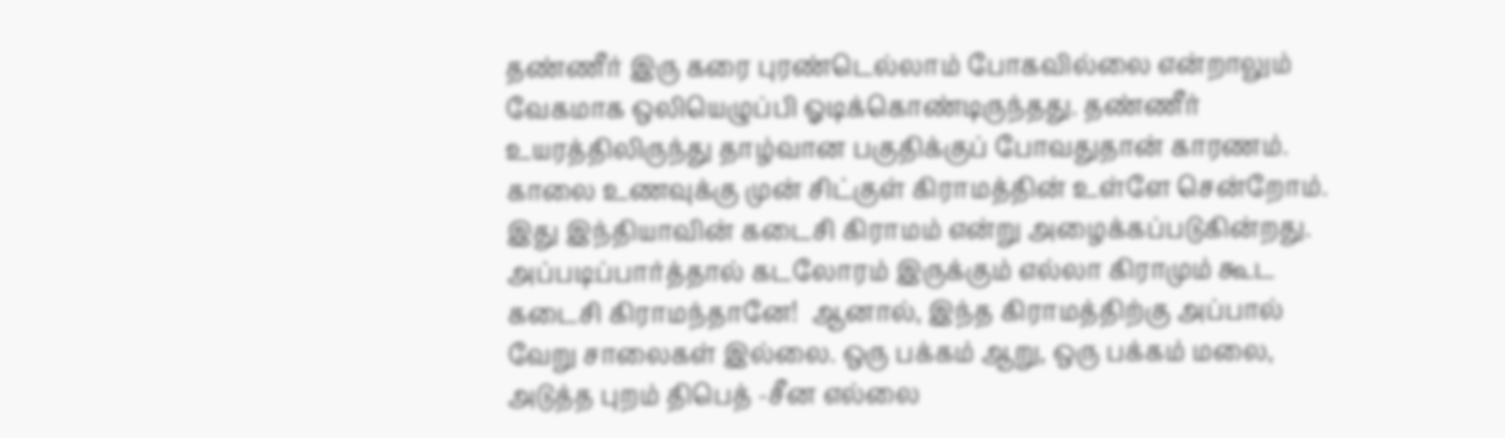தண்ணீர் இரு கரை புரண்டெல்லாம் போகவில்லை என்றாலும் வேகமாக ஒலியெழுப்பி ஓடிக்கொண்டிருந்தது. தண்ணீர் உயரத்திலிருந்து தாழ்வான பகுதிக்குப் போவதுதான் காரணம். காலை உணவுக்கு முன் சிட்குள் கிராமத்தின் உள்ளே சென்றோம். இது இந்தியாவின் கடைசி கிராமம் என்று அழைக்கப்படுகின்றது. அப்படிப்பார்த்தால் கடலோரம் இருக்கும் எல்லா கிராமும் கூட கடைசி கிராமந்தானே!  ஆனால், இந்த கிராமத்திற்கு அப்பால் வேறு சாலைகள் இல்லை. ஒரு பக்கம் ஆறு, ஒரு பக்கம் மலை, அடுத்த புறம் திபெத் -சீன எல்லை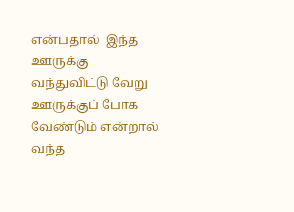என்பதால்  இந்த ஊருக்கு வந்துவிட்டு வேறு ஊருக்குப் போக வேண்டும் என்றால் வந்த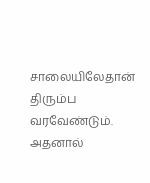சாலையிலேதான் திரும்ப வரவேண்டும். அதனால்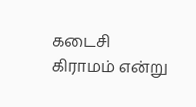கடைசி கிராமம் என்று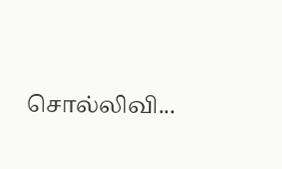சொல்லிவி...